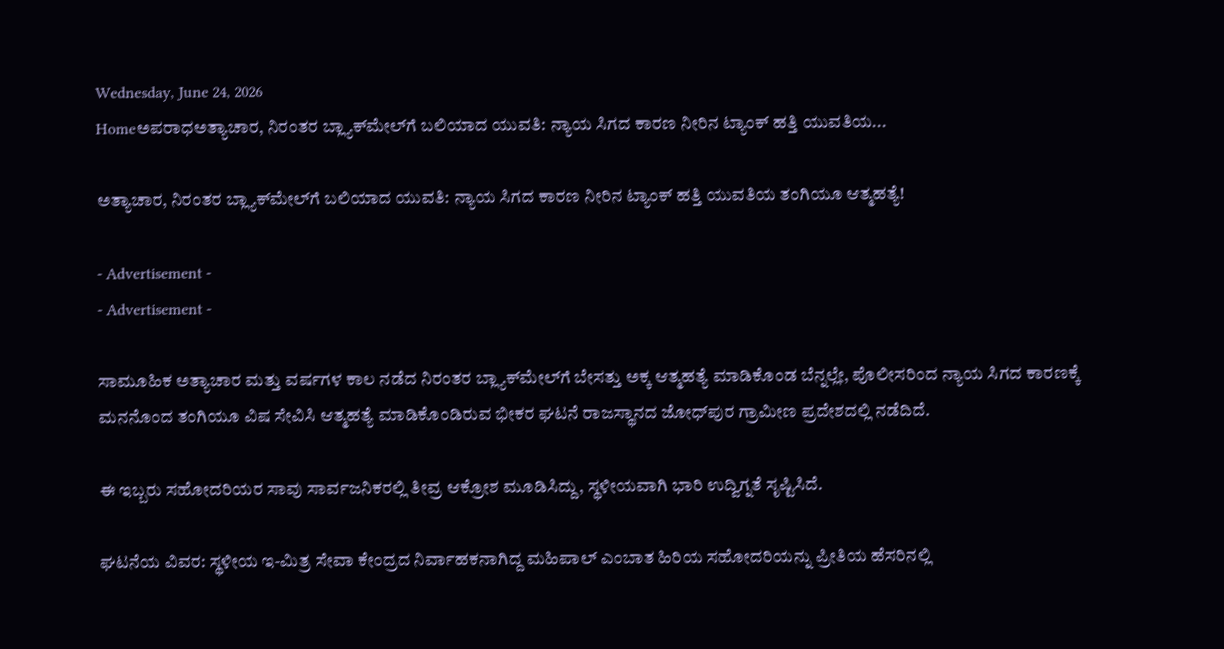Wednesday, June 24, 2026
Homeಅಪರಾಧಅತ್ಯಾಚಾರ, ನಿರಂತರ ಬ್ಲ್ಯಾಕ್‌ಮೇಲ್‌ಗೆ ಬಲಿಯಾದ ಯುವತಿ: ನ್ಯಾಯ ಸಿಗದ ಕಾರಣ ನೀರಿನ ಟ್ಯಾಂಕ್ ಹತ್ತಿ ಯುವತಿಯ...

ಅತ್ಯಾಚಾರ, ನಿರಂತರ ಬ್ಲ್ಯಾಕ್‌ಮೇಲ್‌ಗೆ ಬಲಿಯಾದ ಯುವತಿ: ನ್ಯಾಯ ಸಿಗದ ಕಾರಣ ನೀರಿನ ಟ್ಯಾಂಕ್ ಹತ್ತಿ ಯುವತಿಯ ತಂಗಿಯೂ ಆತ್ಮಹತ್ಯೆ!

- Advertisement -
- Advertisement -

ಸಾಮೂಹಿಕ ಅತ್ಯಾಚಾರ ಮತ್ತು ವರ್ಷಗಳ ಕಾಲ ನಡೆದ ನಿರಂತರ ಬ್ಲ್ಯಾಕ್‌ಮೇಲ್‌ಗೆ ಬೇಸತ್ತು ಅಕ್ಕ ಆತ್ಮಹತ್ಯೆ ಮಾಡಿಕೊಂಡ ಬೆನ್ನಲ್ಲೇ, ಪೊಲೀಸರಿಂದ ನ್ಯಾಯ ಸಿಗದ ಕಾರಣಕ್ಕೆ ಮನನೊಂದ ತಂಗಿಯೂ ವಿಷ ಸೇವಿಸಿ ಆತ್ಮಹತ್ಯೆ ಮಾಡಿಕೊಂಡಿರುವ ಭೀಕರ ಘಟನೆ ರಾಜಸ್ಥಾನದ ಜೋಧ್‌ಪುರ ಗ್ರಾಮೀಣ ಪ್ರದೇಶದಲ್ಲಿ ನಡೆದಿದೆ.

ಈ ಇಬ್ಬರು ಸಹೋದರಿಯರ ಸಾವು ಸಾರ್ವಜನಿಕರಲ್ಲಿ ತೀವ್ರ ಆಕ್ರೋಶ ಮೂಡಿಸಿದ್ದು, ಸ್ಥಳೀಯವಾಗಿ ಭಾರಿ ಉದ್ವಿಗ್ನತೆ ಸೃಷ್ಟಿಸಿದೆ.

ಘಟನೆಯ ವಿವರ: ಸ್ಥಳೀಯ ಇ-ಮಿತ್ರ ಸೇವಾ ಕೇಂದ್ರದ ನಿರ್ವಾಹಕನಾಗಿದ್ದ ಮಹಿಪಾಲ್ ಎಂಬಾತ ಹಿರಿಯ ಸಹೋದರಿಯನ್ನು ಪ್ರೀತಿಯ ಹೆಸರಿನಲ್ಲಿ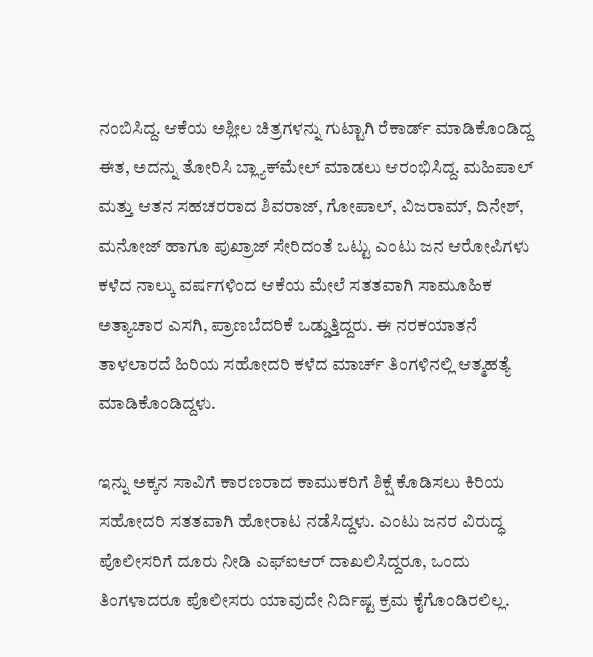ನಂಬಿಸಿದ್ದ. ಆಕೆಯ ಅಶ್ಲೀಲ ಚಿತ್ರಗಳನ್ನು ಗುಟ್ಟಾಗಿ ರೆಕಾರ್ಡ್ ಮಾಡಿಕೊಂಡಿದ್ದ ಈತ, ಅದನ್ನು ತೋರಿಸಿ ಬ್ಲ್ಯಾಕ್‌ಮೇಲ್ ಮಾಡಲು ಆರಂಭಿಸಿದ್ದ. ಮಹಿಪಾಲ್ ಮತ್ತು ಆತನ ಸಹಚರರಾದ ಶಿವರಾಜ್, ಗೋಪಾಲ್, ವಿಜರಾಮ್, ದಿನೇಶ್, ಮನೋಜ್ ಹಾಗೂ ಪುಖ್ರಾಜ್ ಸೇರಿದಂತೆ ಒಟ್ಟು ಎಂಟು ಜನ ಆರೋಪಿಗಳು ಕಳೆದ ನಾಲ್ಕು ವರ್ಷಗಳಿಂದ ಆಕೆಯ ಮೇಲೆ ಸತತವಾಗಿ ಸಾಮೂಹಿಕ ಅತ್ಯಾಚಾರ ಎಸಗಿ, ಪ್ರಾಣಬೆದರಿಕೆ ಒಡ್ಡುತ್ತಿದ್ದರು. ಈ ನರಕಯಾತನೆ ತಾಳಲಾರದೆ ಹಿರಿಯ ಸಹೋದರಿ ಕಳೆದ ಮಾರ್ಚ್ ತಿಂಗಳಿನಲ್ಲಿ ಆತ್ಮಹತ್ಯೆ ಮಾಡಿಕೊಂಡಿದ್ದಳು.

ಇನ್ನು ಅಕ್ಕನ ಸಾವಿಗೆ ಕಾರಣರಾದ ಕಾಮುಕರಿಗೆ ಶಿಕ್ಷೆ ಕೊಡಿಸಲು ಕಿರಿಯ ಸಹೋದರಿ ಸತತವಾಗಿ ಹೋರಾಟ ನಡೆಸಿದ್ದಳು. ಎಂಟು ಜನರ ವಿರುದ್ಧ ಪೊಲೀಸರಿಗೆ ದೂರು ನೀಡಿ ಎಫ್‌ಐಆರ್ ದಾಖಲಿಸಿದ್ದರೂ, ಒಂದು ತಿಂಗಳಾದರೂ ಪೊಲೀಸರು ಯಾವುದೇ ನಿರ್ದಿಷ್ಟ ಕ್ರಮ ಕೈಗೊಂಡಿರಲಿಲ್ಲ.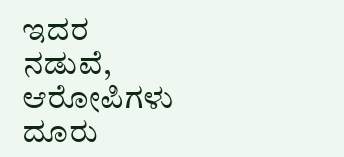ಇದರ ನಡುವೆ, ಆರೋಪಿಗಳು ದೂರು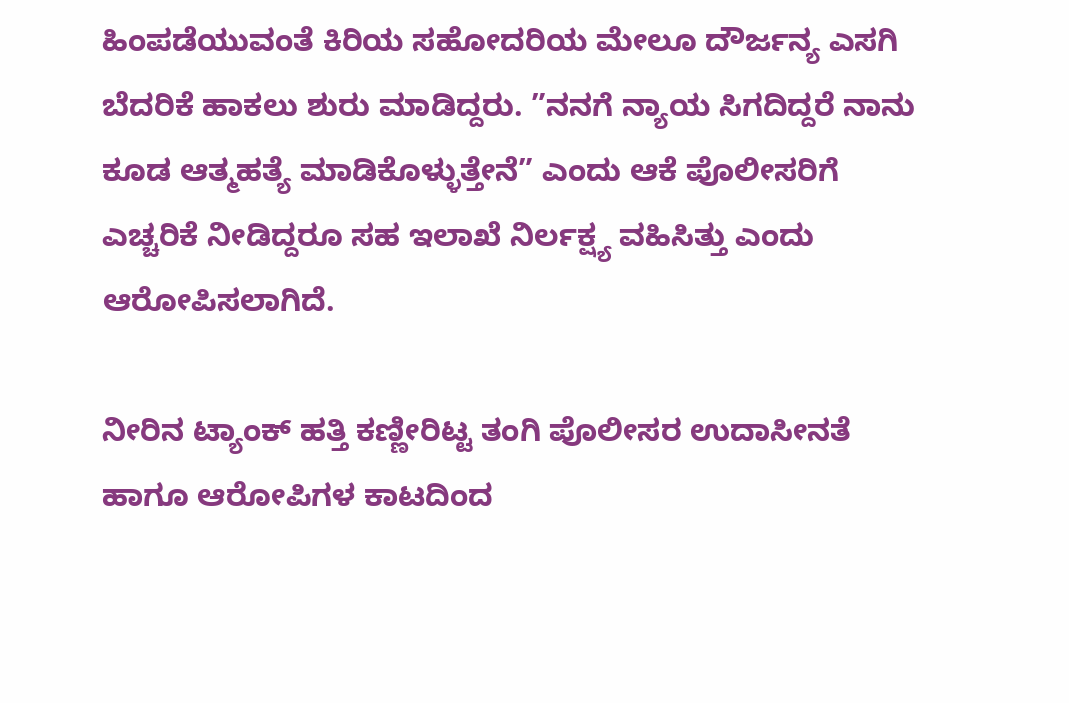ಹಿಂಪಡೆಯುವಂತೆ ಕಿರಿಯ ಸಹೋದರಿಯ ಮೇಲೂ ದೌರ್ಜನ್ಯ ಎಸಗಿ ಬೆದರಿಕೆ ಹಾಕಲು ಶುರು ಮಾಡಿದ್ದರು. ”ನನಗೆ ನ್ಯಾಯ ಸಿಗದಿದ್ದರೆ ನಾನು ಕೂಡ ಆತ್ಮಹತ್ಯೆ ಮಾಡಿಕೊಳ್ಳುತ್ತೇನೆ” ಎಂದು ಆಕೆ ಪೊಲೀಸರಿಗೆ ಎಚ್ಚರಿಕೆ ನೀಡಿದ್ದರೂ ಸಹ ಇಲಾಖೆ ನಿರ್ಲಕ್ಷ್ಯ ವಹಿಸಿತ್ತು ಎಂದು ಆರೋಪಿಸಲಾಗಿದೆ.

ನೀರಿನ ಟ್ಯಾಂಕ್ ಹತ್ತಿ ಕಣ್ಣೀರಿಟ್ಟ ತಂಗಿ ಪೊಲೀಸರ ಉದಾಸೀನತೆ ಹಾಗೂ ಆರೋಪಿಗಳ ಕಾಟದಿಂದ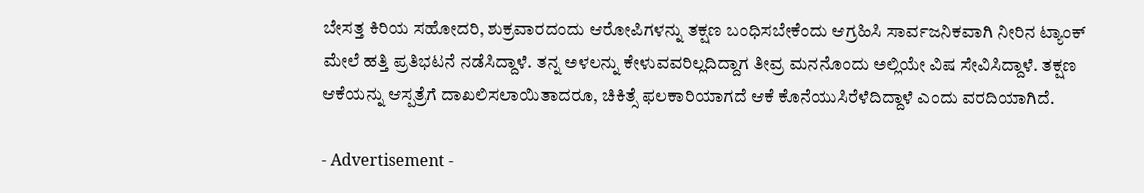ಬೇಸತ್ತ ಕಿರಿಯ ಸಹೋದರಿ, ಶುಕ್ರವಾರದಂದು ಆರೋಪಿಗಳನ್ನು ತಕ್ಷಣ ಬಂಧಿಸಬೇಕೆಂದು ಆಗ್ರಹಿಸಿ ಸಾರ್ವಜನಿಕವಾಗಿ ನೀರಿನ ಟ್ಯಾಂಕ್ ಮೇಲೆ ಹತ್ತಿ ಪ್ರತಿಭಟನೆ ನಡೆಸಿದ್ದಾಳೆ. ತನ್ನ ಅಳಲನ್ನು ಕೇಳುವವರಿಲ್ಲದಿದ್ದಾಗ ತೀವ್ರ ಮನನೊಂದು ಅಲ್ಲಿಯೇ ವಿಷ ಸೇವಿಸಿದ್ದಾಳೆ. ತಕ್ಷಣ ಆಕೆಯನ್ನು ಆಸ್ಪತ್ರೆಗೆ ದಾಖಲಿಸಲಾಯಿತಾದರೂ, ಚಿಕಿತ್ಸೆ ಫಲಕಾರಿಯಾಗದೆ ಆಕೆ ಕೊನೆಯುಸಿರೆಳೆದಿದ್ದಾಳೆ ಎಂದು ವರದಿಯಾಗಿದೆ.

- Advertisement -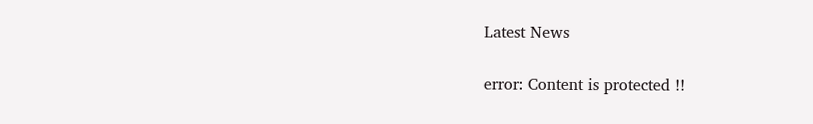Latest News

error: Content is protected !!